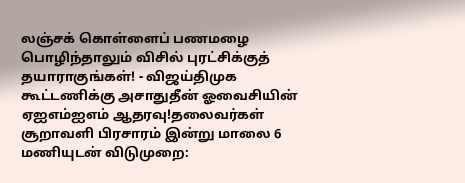லஞ்சக் கொள்ளைப் பணமழை பொழிந்தாலும் விசில் புரட்சிக்குத் தயாராகுங்கள்! - விஜய்திமுக கூட்டணிக்கு அசாதுதீன் ஓவைசியின் ஏஐஎம்ஐஎம் ஆதரவு!தலைவர்கள் சூறாவளி பிரசாரம் இன்று மாலை 6 மணியுடன் விடுமுறை: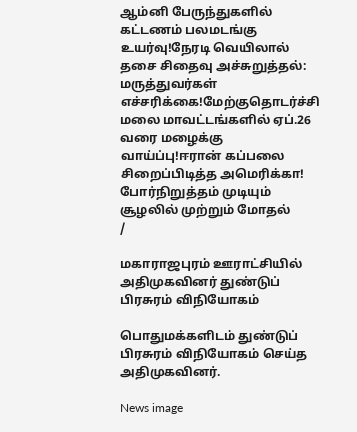ஆம்னி பேருந்துகளில் கட்டணம் பலமடங்கு உயர்வு!நேரடி வெயிலால் தசை சிதைவு அச்சுறுத்தல்: மருத்துவர்கள் எச்சரிக்கை!மேற்குதொடர்ச்சி மலை மாவட்டங்களில் ஏப்.26 வரை மழைக்கு வாய்ப்பு!ஈரான் கப்பலை சிறைப்பிடித்த அமெரிக்கா! போர்நிறுத்தம் முடியும் சூழலில் முற்றும் மோதல்
/

மகாராஜபுரம் ஊராட்சியில் அதிமுகவினர் துண்டுப் பிரசுரம் விநியோகம்

பொதுமக்களிடம் துண்டுப் பிரசுரம் விநியோகம் செய்த அதிமுகவினர்.

News image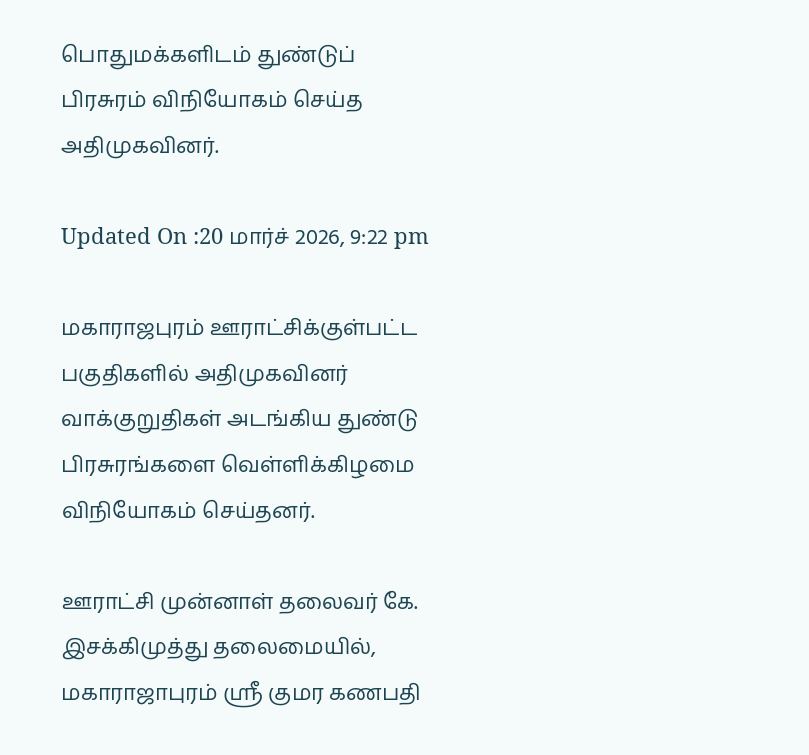பொதுமக்களிடம் துண்டுப் பிரசுரம் விநியோகம் செய்த அதிமுகவினர்.

Updated On :20 மார்ச் 2026, 9:22 pm

மகாராஜபுரம் ஊராட்சிக்குள்பட்ட பகுதிகளில் அதிமுகவினர் வாக்குறுதிகள் அடங்கிய துண்டு பிரசுரங்களை வெள்ளிக்கிழமை விநியோகம் செய்தனர்.

ஊராட்சி முன்னாள் தலைவர் கே. இசக்கிமுத்து தலைமையில், மகாராஜாபுரம் ஸ்ரீ குமர கணபதி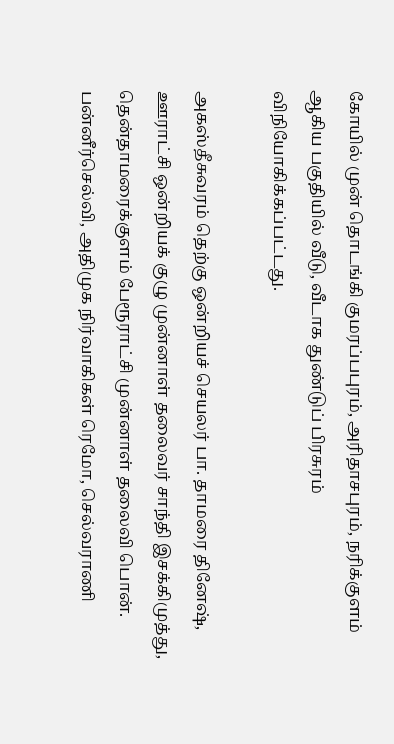கோயில் முன் தொடங்கி குமரப்பபுரம், அரிதாசபுரம், நரிக்குளம் ஆகிய பகுதியில் வீடு, வீடாக துண்டுப் பிரசுரம் விநியோகிக்கப்பட்டது.

அகஸ்தீசுவரம் தெற்கு ஒன்றியச் செயலர் பா. தாமரை தினேஷ், ஊராட்சி ஒன்றியக் குழு முன்னாள் தலைவர் சாந்தி இசக்கிமுத்து, தென்தாமரைக்குளம் பேரூராட்சி முன்னாள் தலைவி பொன். பன்னீர்செல்வி, அதிமுக நிர்வாகிகள் ரெமோ, செல்வராணி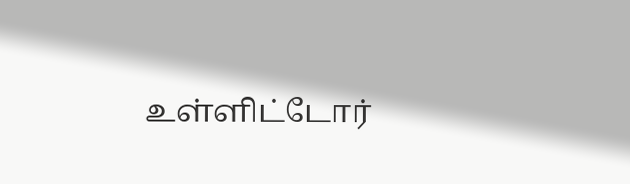உள்ளிட்டோர்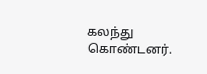கலந்து கொண்டனர்.